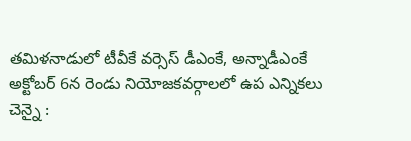తమిళనాడులో టీవీకే వర్సెస్ డీఎంకే, అన్నాడీఎంకే
అక్టోబర్ 6న రెండు నియోజకవర్గాలలో ఉప ఎన్నికలు
చెన్నై :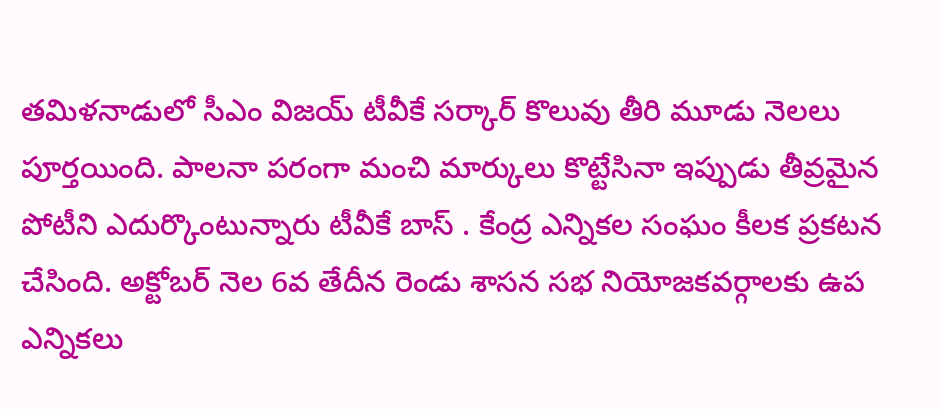తమిళనాడులో సీఎం విజయ్ టీవీకే సర్కార్ కొలువు తీరి మూడు నెలలు పూర్తయింది. పాలనా పరంగా మంచి మార్కులు కొట్టేసినా ఇప్పుడు తీవ్రమైన పోటీని ఎదుర్కొంటున్నారు టీవీకే బాస్ . కేంద్ర ఎన్నికల సంఘం కీలక ప్రకటన చేసింది. అక్టోబర్ నెల 6వ తేదీన రెండు శాసన సభ నియోజకవర్గాలకు ఉప ఎన్నికలు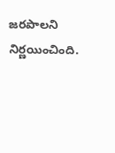జరపాలని నిర్ణయించింది.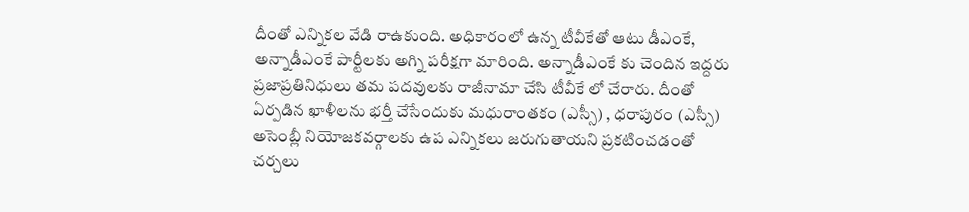దీంతో ఎన్నికల వేడి రాఉకుంది. అధికారంలో ఉన్న టీవీకేతో ఆటు డీఎంకే, అన్నాడీఎంకే పార్టీలకు అగ్ని పరీక్షగా మారింది. అన్నాడీఎంకే కు చెందిన ఇద్దరు ప్రజాప్రతినిధులు తమ పదవులకు రాజీనామా చేసి టీవీకే లో చేరారు. దీంతో ఏర్పడిన ఖాళీలను భర్తీ చేసేందుకు మధురాంతకం (ఎస్సీ) , ధరాపురం (ఎస్సీ) అసెంబ్లీ నియోజకవర్గాలకు ఉప ఎన్నికలు జరుగుతాయని ప్రకటించడంతో చర్చలు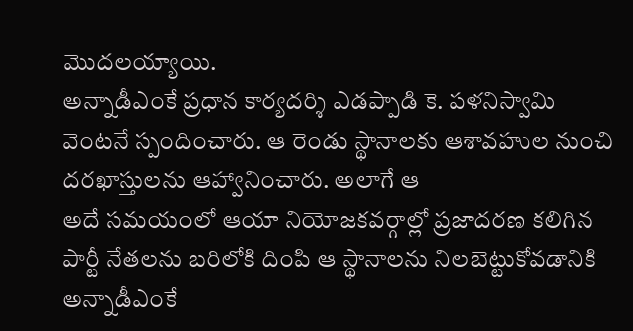మొదలయ్యాయి.
అన్నాడీఎంకే ప్రధాన కార్యదర్శి ఎడప్పాడి కె. పళనిస్వామి వెంటనే స్పందించారు. ఆ రెండు స్థానాలకు ఆశావహుల నుంచి దరఖాస్తులను ఆహ్వానించారు. అలాగే ఆ
అదే సమయంలో ఆయా నియోజకవర్గాల్లో ప్రజాదరణ కలిగిన పార్టీ నేతలను బరిలోకి దింపి ఆ స్థానాలను నిలబెట్టుకోవడానికి అన్నాడీఎంకే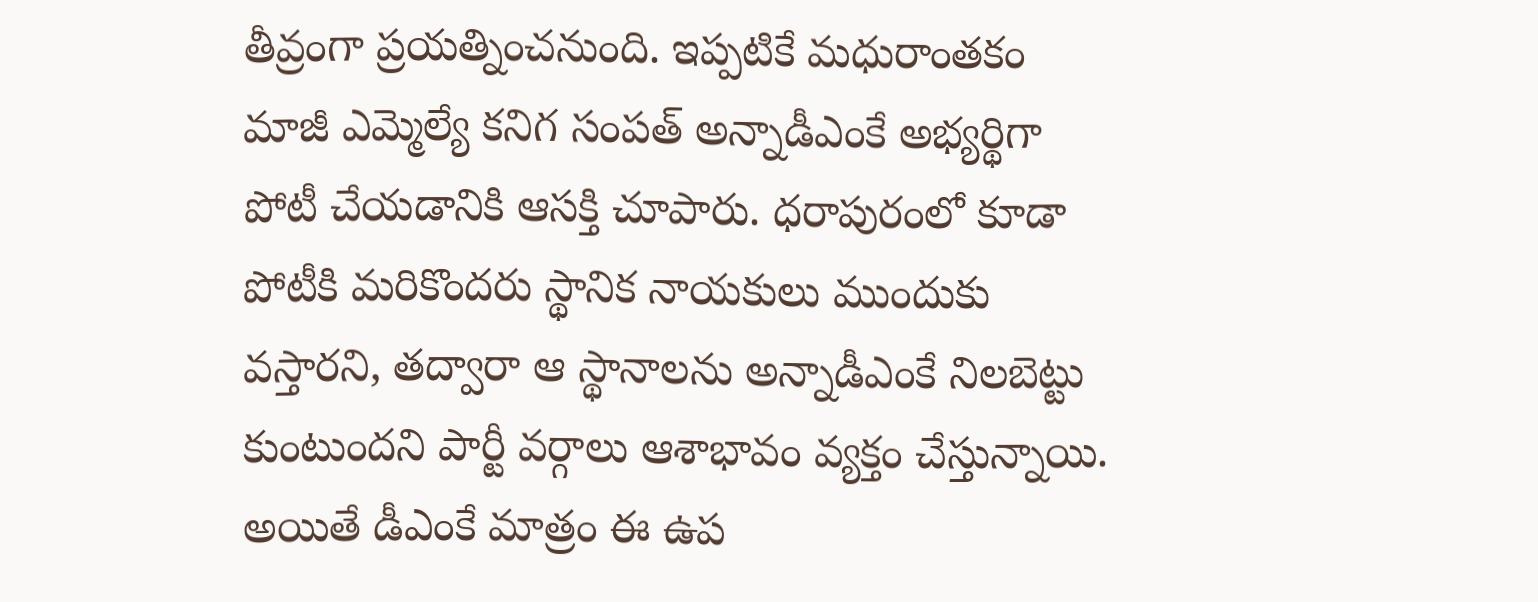తీవ్రంగా ప్రయత్నించనుంది. ఇప్పటికే మధురాంతకం మాజీ ఎమ్మెల్యే కనిగ సంపత్ అన్నాడీఎంకే అభ్యర్థిగా పోటీ చేయడానికి ఆసక్తి చూపారు. ధరాపురంలో కూడా పోటీకి మరికొందరు స్థానిక నాయకులు ముందుకు వస్తారని, తద్వారా ఆ స్థానాలను అన్నాడీఎంకే నిలబెట్టు కుంటుందని పార్టీ వర్గాలు ఆశాభావం వ్యక్తం చేస్తున్నాయి. అయితే డీఎంకే మాత్రం ఈ ఉప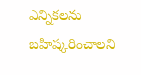ఎన్నికలను బహిష్కరించాలని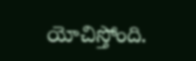యోచిస్తోంది.